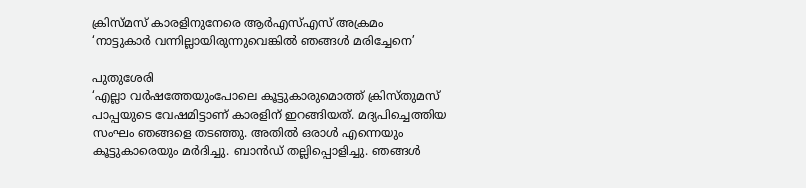ക്രിസ്മസ് കാരളിനുനേരെ ആർഎസ്എസ് അക്രമം
‘നാട്ടുകാർ വന്നില്ലായിരുന്നുവെങ്കിൽ ഞങ്ങൾ മരിച്ചേനെ’

പുതുശേരി
‘എല്ലാ വർഷത്തേയുംപോലെ കൂട്ടുകാരുമൊത്ത് ക്രിസ്തുമസ് പാപ്പയുടെ വേഷമിട്ടാണ് കാരളിന് ഇറങ്ങിയത്. മദ്യപിച്ചെത്തിയ സംഘം ഞങ്ങളെ തടഞ്ഞു. അതിൽ ഒരാൾ എന്നെയും കൂട്ടുകാരെയും മർദിച്ചു. ബാൻഡ് തല്ലിപ്പൊളിച്ചു. ഞങ്ങൾ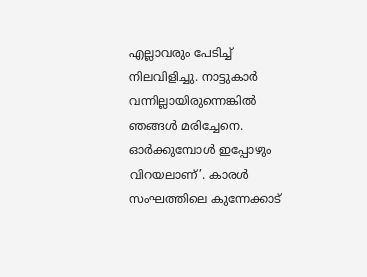എല്ലാവരും പേടിച്ച് നിലവിളിച്ചു. നാട്ടുകാർ വന്നില്ലായിരുന്നെങ്കിൽ ഞങ്ങൾ മരിച്ചേനെ. ഓർക്കുമ്പോൾ ഇപ്പോഴും വിറയലാണ്’. കാരൾ സംഘത്തിലെ കുന്നേക്കാട്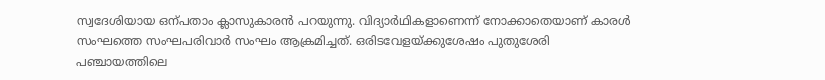സ്വദേശിയായ ഒന്പതാം ക്ലാസുകാരൻ പറയുന്നു. വിദ്യാർഥികളാണെന്ന് നോക്കാതെയാണ് കാരൾ സംഘത്തെ സംഘപരിവാർ സംഘം ആക്രമിച്ചത്. ഒരിടവേളയ്ക്കുശേഷം പുതുശേരി പഞ്ചായത്തിലെ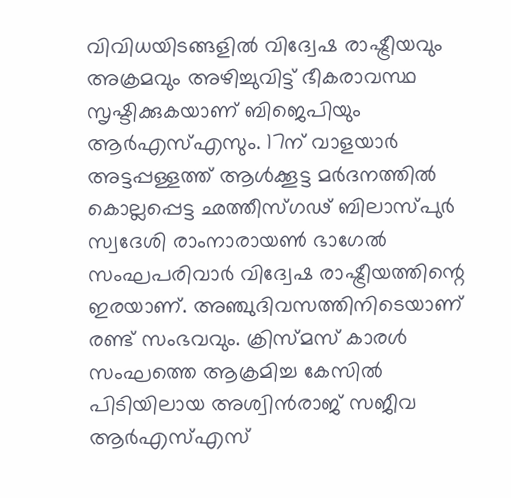വിവിധയിടങ്ങളിൽ വിദ്വേഷ രാഷ്ട്രീയവും അക്രമവും അഴിച്ചുവിട്ട് ഭീകരാവസ്ഥ സൃഷ്ടിക്കുകയാണ് ബിജെപിയും ആർഎസ്എസും. 17ന് വാളയാർ അട്ടപ്പള്ളത്ത് ആൾക്കൂട്ട മർദനത്തിൽ കൊല്ലപ്പെട്ട ഛത്തീസ്ഗഢ് ബിലാസ്പുർ സ്വദേശി രാംനാരായൺ ഭാഗേൽ സംഘപരിവാർ വിദ്വേഷ രാഷ്ട്രീയത്തിന്റെ ഇരയാണ്. അഞ്ചുദിവസത്തിനിടെയാണ് രണ്ട് സംഭവവും. ക്രിസ്മസ് കാരൾ സംഘത്തെ ആക്രമിച്ച കേസിൽ പിടിയിലായ അശ്വിൻരാജ് സജീവ ആർഎസ്എസ്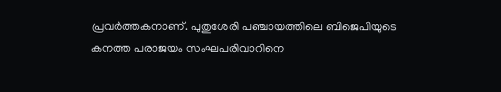പ്രവർത്തകനാണ്. പുതുശേരി പഞ്ചായത്തിലെ ബിജെപിയുടെ കനത്ത പരാജയം സംഘപരിവാറിനെ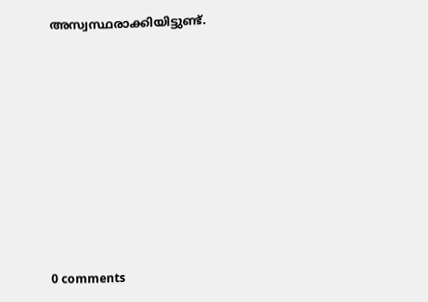അസ്വസ്ഥരാക്കിയിട്ടുണ്ട്.









0 comments